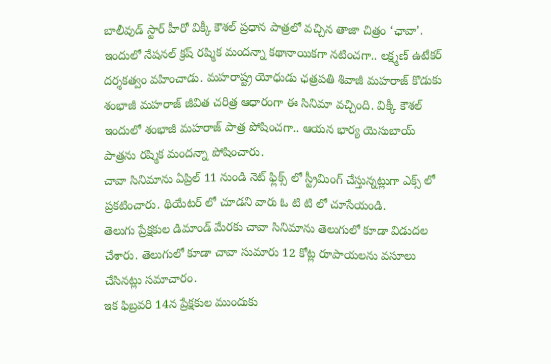బాలీవుడ్ స్టార్ హీరో విక్కీ కౌశల్ ప్రధాన పాత్రలో వచ్చిన తాజా చిత్రం ‘ఛావా’. ఇందులో నేషనల్ క్రష్ రష్మిక మందన్నా కథానాయికగా నటించగా.. లక్ష్మణ్ ఉటేకర్ దర్శకత్వం వహించాడు. మహరాష్ట్ర యోధుడు ఛత్రపతి శివాజీ మహరాజ్ కొడుకు శంభాజీ మహరాజ్ జీవిత చరిత్ర ఆధారంగా ఈ సినిమా వచ్చింది. విక్కీ కౌశల్ ఇందులో శంభాజీ మహరాజ్ పాత్ర పోషించగా.. ఆయన భార్య యెసుబాయ్ పాత్రను రష్మిక మందన్నా పోషించారు.
చావా సినిమాను ఏప్రిల్ 11 నుండి నెట్ ఫ్లిక్స్ లో స్ట్రీమింగ్ చేస్తున్నట్లుగా ఎక్స్ లో ప్రకటించారు. థియేటర్ లో చూడని వారు ఓ టి టి లో చూసేయండి.
తెలుగు ప్రేక్షకుల డిమాండ్ మేరకు చావా సినిమాను తెలుగులో కూడా విడుదల చేశారు. తెలుగులో కూడా చావా సుమారు 12 కోట్ల రూపాయలను వసూలు చేసినట్లు సమాచారం.
ఇక ఫిబ్రవరి 14న ప్రేక్షకుల ముందుకు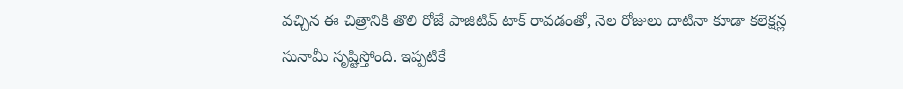వచ్చిన ఈ చిత్రానికి తొలి రోజే పాజిటివ్ టాక్ రావడంతో, నెల రోజులు దాటినా కూడా కలెక్షన్ల సునామీ సృష్టిస్తోంది. ఇప్పటికే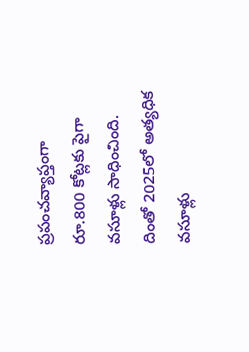ప్రపంచవ్యాప్తంగా రూ.800 కోట్లకు పైగా వసూళ్లు సాధించింది. దింతో 2025లో అత్యధిక వసూళ్లు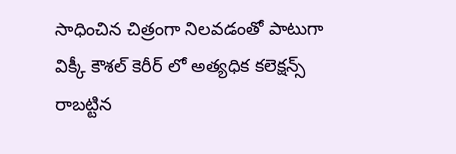సాధించిన చిత్రంగా నిలవడంతో పాటుగా విక్కీ కౌశల్ కెరీర్ లో అత్యధిక కలెక్షన్స్ రాబట్టిన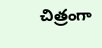చిత్రంగా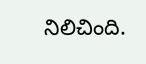నిలిచింది.